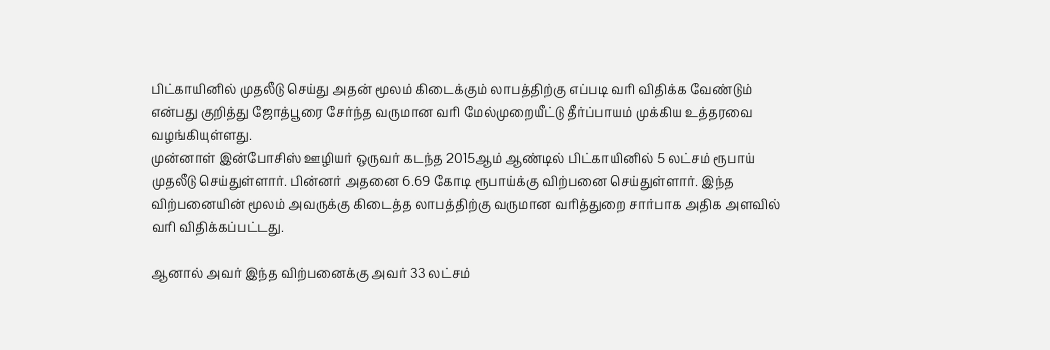பிட்காயினில் முதலீடு செய்து அதன் மூலம் கிடைக்கும் லாபத்திற்கு எப்படி வரி விதிக்க வேண்டும் என்பது குறித்து ஜோத்பூரை சேர்ந்த வருமான வரி மேல்முறையீட்டு தீர்ப்பாயம் முக்கிய உத்தரவை வழங்கியுள்ளது.
முன்னாள் இன்போசிஸ் ஊழியர் ஒருவர் கடந்த 2015ஆம் ஆண்டில் பிட்காயினில் 5 லட்சம் ரூபாய் முதலீடு செய்துள்ளார். பின்னர் அதனை 6.69 கோடி ரூபாய்க்கு விற்பனை செய்துள்ளார். இந்த விற்பனையின் மூலம் அவருக்கு கிடைத்த லாபத்திற்கு வருமான வரித்துறை சார்பாக அதிக அளவில் வரி விதிக்கப்பட்டது.

ஆனால் அவர் இந்த விற்பனைக்கு அவர் 33 லட்சம்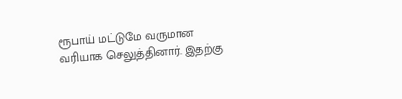ரூபாய் மட்டுமே வருமான வரியாக செலுத்தினார். இதற்கு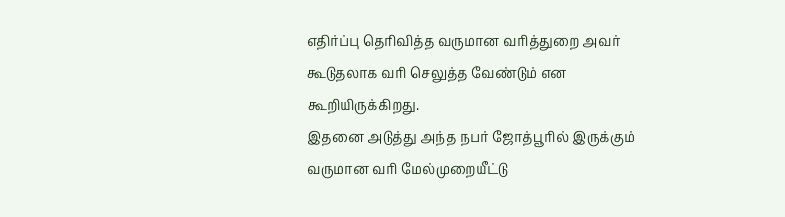எதிர்ப்பு தெரிவித்த வருமான வரித்துறை அவர் கூடுதலாக வரி செலுத்த வேண்டும் என கூறியிருக்கிறது.
இதனை அடுத்து அந்த நபர் ஜோத்பூரில் இருக்கும் வருமான வரி மேல்முறையீட்டு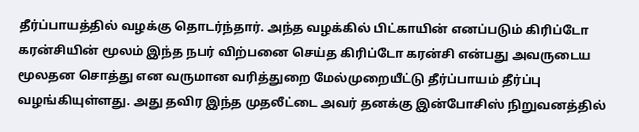தீர்ப்பாயத்தில் வழக்கு தொடர்ந்தார். அந்த வழக்கில் பிட்காயின் எனப்படும் கிரிப்டோ கரன்சியின் மூலம் இந்த நபர் விற்பனை செய்த கிரிப்டோ கரன்சி என்பது அவருடைய மூலதன சொத்து என வருமான வரித்துறை மேல்முறையீட்டு தீர்ப்பாயம் தீர்ப்பு வழங்கியுள்ளது. அது தவிர இந்த முதலீட்டை அவர் தனக்கு இன்போசிஸ் நிறுவனத்தில்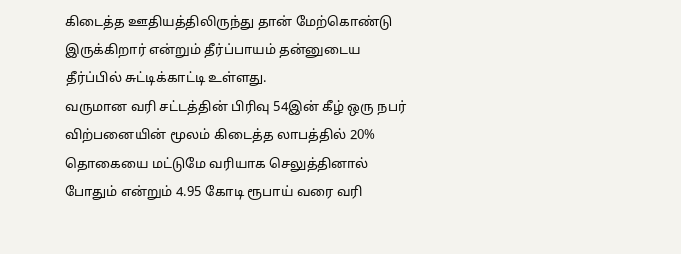கிடைத்த ஊதியத்திலிருந்து தான் மேற்கொண்டு இருக்கிறார் என்றும் தீர்ப்பாயம் தன்னுடைய தீர்ப்பில் சுட்டிக்காட்டி உள்ளது.
வருமான வரி சட்டத்தின் பிரிவு 54இன் கீழ் ஒரு நபர் விற்பனையின் மூலம் கிடைத்த லாபத்தில் 20% தொகையை மட்டுமே வரியாக செலுத்தினால் போதும் என்றும் 4.95 கோடி ரூபாய் வரை வரி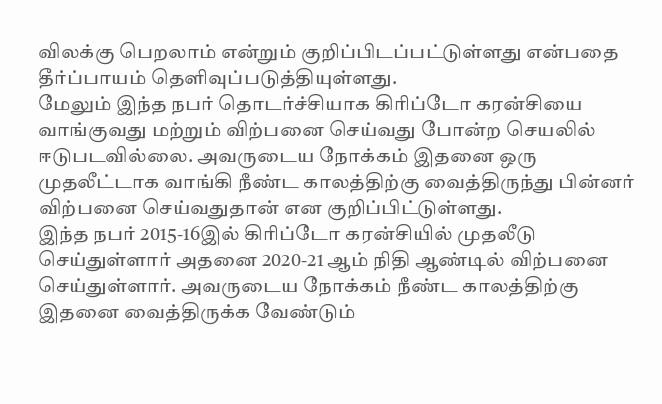விலக்கு பெறலாம் என்றும் குறிப்பிடப்பட்டுள்ளது என்பதை தீர்ப்பாயம் தெளிவுப்படுத்தியுள்ளது.
மேலும் இந்த நபர் தொடர்ச்சியாக கிரிப்டோ கரன்சியை வாங்குவது மற்றும் விற்பனை செய்வது போன்ற செயலில் ஈடுபடவில்லை. அவருடைய நோக்கம் இதனை ஒரு முதலீட்டாக வாங்கி நீண்ட காலத்திற்கு வைத்திருந்து பின்னர் விற்பனை செய்வதுதான் என குறிப்பிட்டுள்ளது.
இந்த நபர் 2015-16இல் கிரிப்டோ கரன்சியில் முதலீடு செய்துள்ளார் அதனை 2020-21 ஆம் நிதி ஆண்டில் விற்பனை செய்துள்ளார். அவருடைய நோக்கம் நீண்ட காலத்திற்கு இதனை வைத்திருக்க வேண்டும்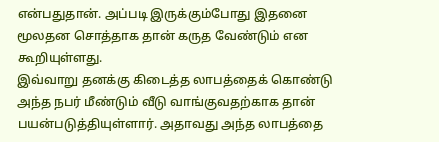என்பதுதான். அப்படி இருக்கும்போது இதனை மூலதன சொத்தாக தான் கருத வேண்டும் என கூறியுள்ளது.
இவ்வாறு தனக்கு கிடைத்த லாபத்தைக் கொண்டு அந்த நபர் மீண்டும் வீடு வாங்குவதற்காக தான் பயன்படுத்தியுள்ளார். அதாவது அந்த லாபத்தை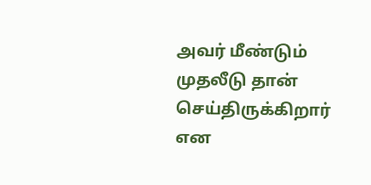அவர் மீண்டும் முதலீடு தான் செய்திருக்கிறார் என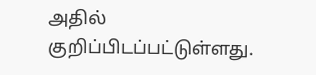அதில் குறிப்பிடப்பட்டுள்ளது.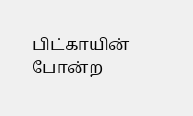பிட்காயின் போன்ற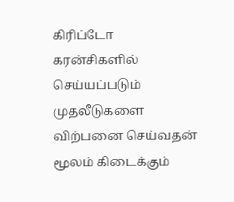கிரிப்டோ கரன்சிகளில் செய்யப்படும் முதலீடுகளை விற்பனை செய்வதன் மூலம் கிடைக்கும்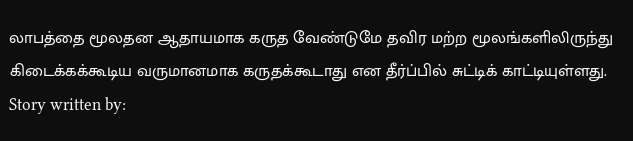லாபத்தை மூலதன ஆதாயமாக கருத வேண்டுமே தவிர மற்ற மூலங்களிலிருந்து கிடைக்கக்கூடிய வருமானமாக கருதக்கூடாது என தீர்ப்பில் சுட்டிக் காட்டியுள்ளது.
Story written by: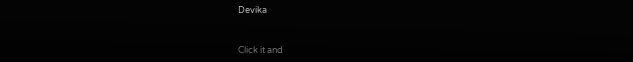Devika


Click it and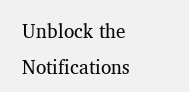Unblock the Notifications